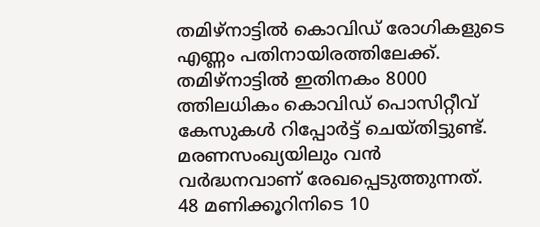തമിഴ്നാട്ടിൽ കൊവിഡ് രോഗികളുടെ എണ്ണം പതിനായിരത്തിലേക്ക്. തമിഴ്നാട്ടിൽ ഇതിനകം 8000 ത്തിലധികം കൊവിഡ് പൊസിറ്റീവ് കേസുകൾ റിപ്പോർട്ട് ചെയ്തിട്ടുണ്ട്. മരണസംഖ്യയിലും വൻ വർദ്ധനവാണ് രേഖപ്പെടുത്തുന്നത്. 48 മണിക്കൂറിനിടെ 10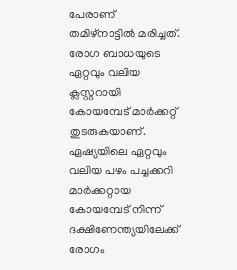പേരാണ് തമിഴ്നാട്ടിൽ മരിച്ചത്. രോഗ ബാധയുടെ ഏറ്റവും വലിയ ക്ലസ്റ്ററായി കോയമ്പേട് മാർക്കറ്റ് തുടരുകയാണ്. ഏഷ്യയിലെ ഏറ്റവും വലിയ പഴം പച്ചക്കറി മാർക്കറ്റായ കോയമ്പേട് നിന്ന് ദക്ഷിണേന്ത്യയിലേക്ക് രോഗം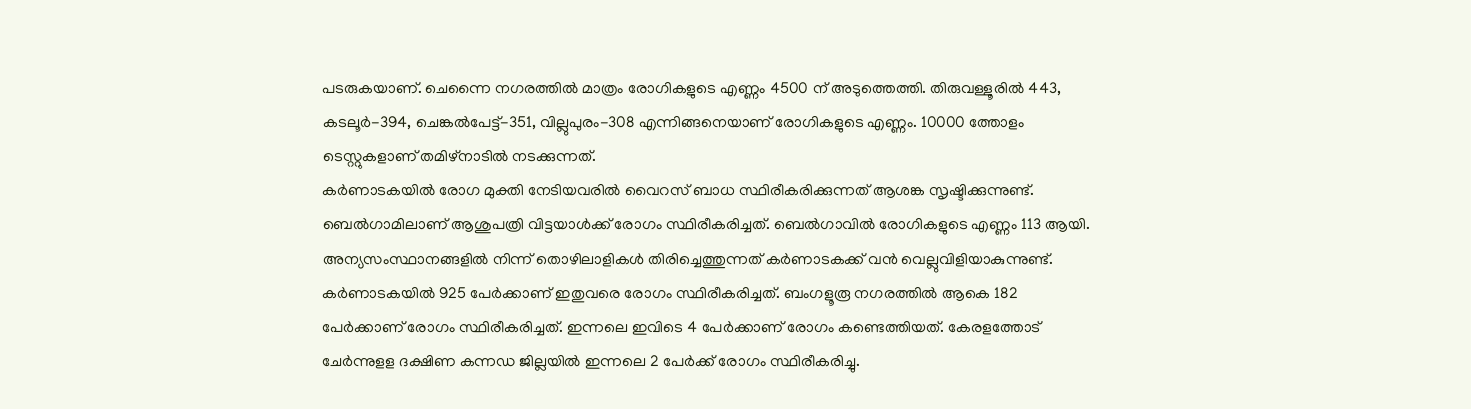പടരുകയാണ്. ചെന്നൈ നഗരത്തിൽ മാത്രം രോഗികളുടെ എണ്ണം 4500 ന് അടുത്തെത്തി. തിരുവള്ളൂരിൽ 443, കടലൂർ-394, ചെങ്കൽപേട്ട്-351, വില്ലുപുരം-308 എന്നിങ്ങനെയാണ് രോഗികളുടെ എണ്ണം. 10000 ത്തോളം ടെസ്റ്റുകളാണ് തമിഴ്നാടിൽ നടക്കുന്നത്.
കർണാടകയിൽ രോഗ മുക്തി നേടിയവരിൽ വൈറസ് ബാധ സ്ഥിരീകരിക്കുന്നത് ആശങ്ക സൃഷ്ടിക്കുന്നുണ്ട്. ബെൽഗാമിലാണ് ആശുപത്രി വിട്ടയാൾക്ക് രോഗം സ്ഥിരീകരിച്ചത്. ബെൽഗാവിൽ രോഗികളുടെ എണ്ണം 113 ആയി. അന്യസംസ്ഥാനങ്ങളിൽ നിന്ന് തൊഴിലാളികൾ തിരിച്ചെത്തുന്നത് കർണാടകക്ക് വൻ വെല്ലുവിളിയാകുന്നുണ്ട്. കർണാടകയിൽ 925 പേർക്കാണ് ഇതുവരെ രോഗം സ്ഥിരീകരിച്ചത്. ബംഗളൂരൂ നഗരത്തിൽ ആകെ 182 പേർക്കാണ് രോഗം സ്ഥിരീകരിച്ചത്. ഇന്നലെ ഇവിടെ 4 പേർക്കാണ് രോഗം കണ്ടെത്തിയത്. കേരളത്തോട് ചേർന്നുളള ദക്ഷിണ കന്നഡ ജില്ലയിൽ ഇന്നലെ 2 പേർക്ക് രോഗം സ്ഥിരീകരിച്ചു.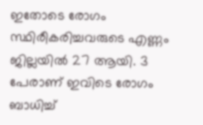ഇതോടെ രോഗം സ്ഥിരീകരിച്ചവരുടെ എണ്ണം ജില്ലയിൽ 27 ആയി. 3 പേരാണ് ഇവിടെ രോഗം ബാധിച്ച്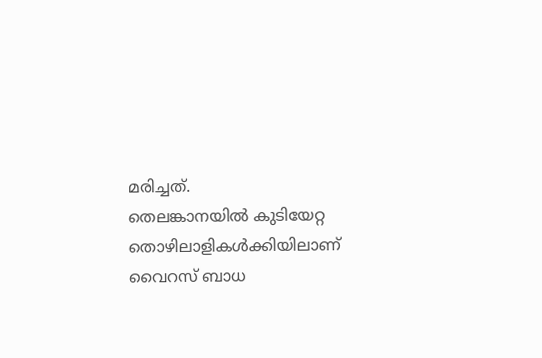മരിച്ചത്.
തെലങ്കാനയിൽ കുടിയേറ്റ തൊഴിലാളികൾക്കിയിലാണ് വൈറസ് ബാധ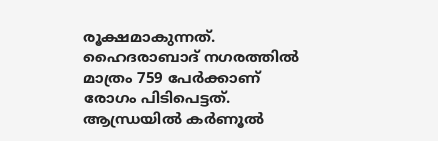രൂക്ഷമാകുന്നത്. ഹൈദരാബാദ് നഗരത്തിൽ മാത്രം 759 പേർക്കാണ് രോഗം പിടിപെട്ടത്. ആന്ധ്രയിൽ കർണൂൽ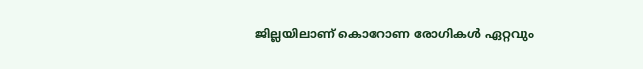ജില്ലയിലാണ് കൊറോണ രോഗികൾ ഏറ്റവും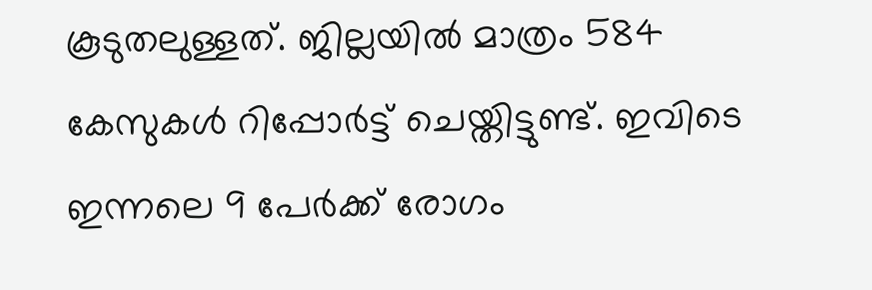കൂടുതലുള്ളത്. ജില്ലയിൽ മാത്രം 584 കേസുകൾ റിപ്പോർട്ട് ചെയ്തിട്ടുണ്ട്. ഇവിടെ ഇന്നലെ 9 പേർക്ക് രോഗം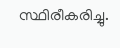സ്ഥിരീകരിച്ചു.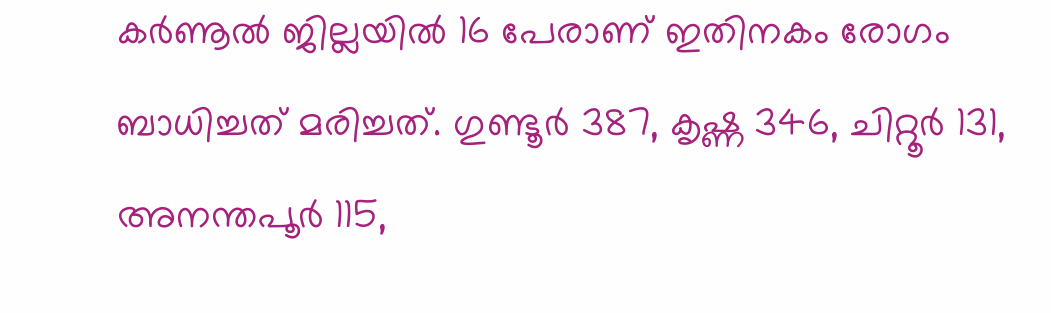കർണൂൽ ജില്ലയിൽ 16 പേരാണ് ഇതിനകം രോഗം ബാധിച്ചത് മരിച്ചത്. ഗുണ്ടൂർ 387, കൃഷ്ണ 346, ചിറ്റൂർ 131, അനന്തപൂർ 115,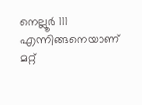നെല്ലൂർ 111 എന്നിങ്ങനെയാണ് മറ്റ്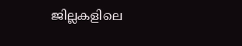ജില്ലകളിലെ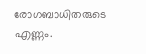രോഗബാധിതരുടെ എണ്ണം.